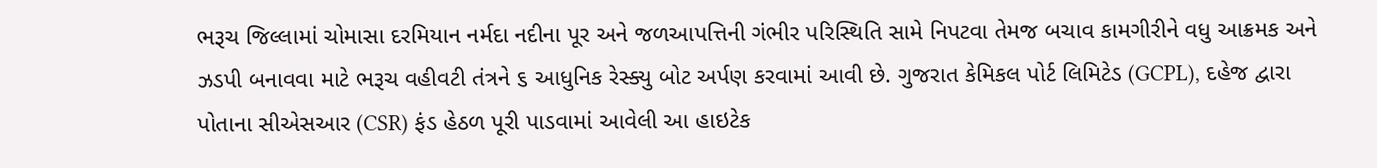ભરૂચ જિલ્લામાં ચોમાસા દરમિયાન નર્મદા નદીના પૂર અને જળઆપત્તિની ગંભીર પરિસ્થિતિ સામે નિપટવા તેમજ બચાવ કામગીરીને વધુ આક્રમક અને ઝડપી બનાવવા માટે ભરૂચ વહીવટી તંત્રને ૬ આધુનિક રેસ્ક્યુ બોટ અર્પણ કરવામાં આવી છે. ગુજરાત કેમિકલ પોર્ટ લિમિટેડ (GCPL), દહેજ દ્વારા પોતાના સીએસઆર (CSR) ફંડ હેઠળ પૂરી પાડવામાં આવેલી આ હાઇટેક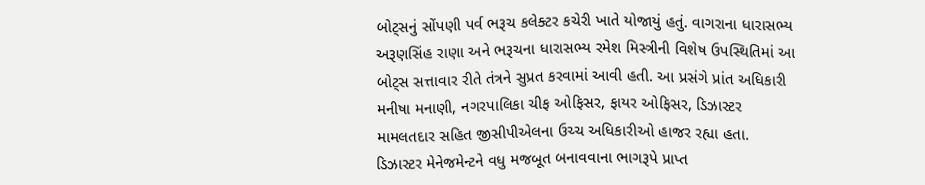બોટ્સનું સોંપણી પર્વ ભરૂચ કલેક્ટર કચેરી ખાતે યોજાયું હતું. વાગરાના ધારાસભ્ય અરૂણસિંહ રાણા અને ભરૂચના ધારાસભ્ય રમેશ મિસ્ત્રીની વિશેષ ઉપસ્થિતિમાં આ બોટ્સ સત્તાવાર રીતે તંત્રને સુપ્રત કરવામાં આવી હતી. આ પ્રસંગે પ્રાંત અધિકારી મનીષા મનાણી, નગરપાલિકા ચીફ ઓફિસર, ફાયર ઓફિસર, ડિઝાસ્ટર મામલતદાર સહિત જીસીપીએલના ઉચ્ચ અધિકારીઓ હાજર રહ્યા હતા.
ડિઝાસ્ટર મેનેજમેન્ટને વધુ મજબૂત બનાવવાના ભાગરૂપે પ્રાપ્ત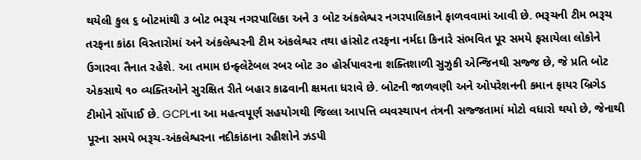થયેલી કુલ ૬ બોટમાંથી ૩ બોટ ભરૂચ નગરપાલિકા અને ૩ બોટ અંકલેશ્વર નગરપાલિકાને ફાળવવામાં આવી છે. ભરૂચની ટીમ ભરૂચ તરફના કાંઠા વિસ્તારોમાં અને અંકલેશ્વરની ટીમ અંકલેશ્વર તથા હાંસોટ તરફના નર્મદા કિનારે સંભવિત પૂર સમયે ફસાયેલા લોકોને ઉગારવા તૈનાત રહેશે. આ તમામ ઇન્ફ્લેટેબલ રબર બોટ ૩૦ હોર્સપાવરના શક્તિશાળી સુઝુકી એન્જિનથી સજ્જ છે, જે પ્રતિ બોટ એકસાથે ૧૦ વ્યક્તિઓને સુરક્ષિત રીતે બહાર કાઢવાની ક્ષમતા ધરાવે છે. બોટની જાળવણી અને ઓપરેશનની કમાન ફાયર બ્રિગેડ ટીમોને સોંપાઈ છે. GCPLના આ મહત્વપૂર્ણ સહયોગથી જિલ્લા આપત્તિ વ્યવસ્થાપન તંત્રની સજ્જતામાં મોટો વધારો થયો છે, જેનાથી પૂરના સમયે ભરૂચ-અંકલેશ્વરના નદીકાંઠાના રહીશોને ઝડપી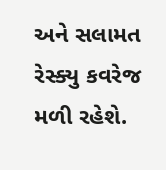અને સલામત રેસ્ક્યુ કવરેજ મળી રહેશે.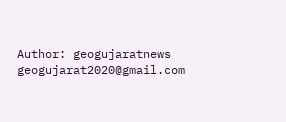Author: geogujaratnews
geogujarat2020@gmail.com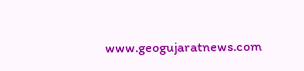www.geogujaratnews.com